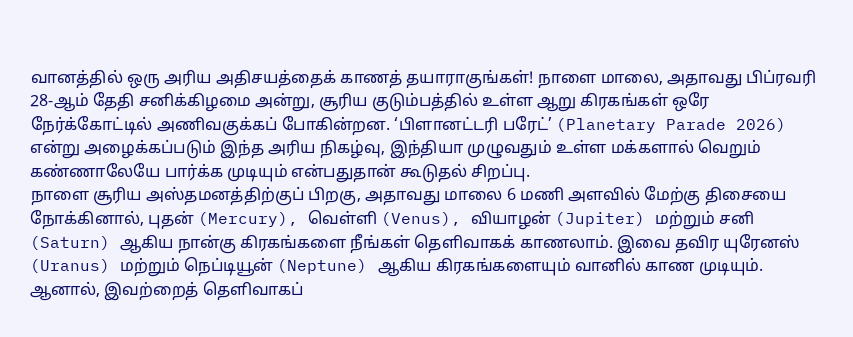வானத்தில் ஒரு அரிய அதிசயத்தைக் காணத் தயாராகுங்கள்! நாளை மாலை, அதாவது பிப்ரவரி 28-ஆம் தேதி சனிக்கிழமை அன்று, சூரிய குடும்பத்தில் உள்ள ஆறு கிரகங்கள் ஒரே நேர்க்கோட்டில் அணிவகுக்கப் போகின்றன. ‘பிளானட்டரி பரேட்’ (Planetary Parade 2026) என்று அழைக்கப்படும் இந்த அரிய நிகழ்வு, இந்தியா முழுவதும் உள்ள மக்களால் வெறும் கண்ணாலேயே பார்க்க முடியும் என்பதுதான் கூடுதல் சிறப்பு.
நாளை சூரிய அஸ்தமனத்திற்குப் பிறகு, அதாவது மாலை 6 மணி அளவில் மேற்கு திசையை நோக்கினால், புதன் (Mercury), வெள்ளி (Venus), வியாழன் (Jupiter) மற்றும் சனி (Saturn) ஆகிய நான்கு கிரகங்களை நீங்கள் தெளிவாகக் காணலாம். இவை தவிர யுரேனஸ் (Uranus) மற்றும் நெப்டியூன் (Neptune) ஆகிய கிரகங்களையும் வானில் காண முடியும். ஆனால், இவற்றைத் தெளிவாகப்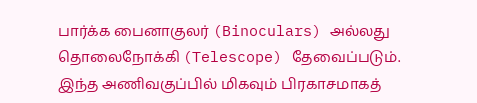பார்க்க பைனாகுலர் (Binoculars) அல்லது தொலைநோக்கி (Telescope) தேவைப்படும்.
இந்த அணிவகுப்பில் மிகவும் பிரகாசமாகத்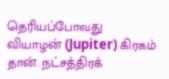தெரியப்போவது வியாழன் (Jupiter) கிரகம் தான். நட்சத்திரக்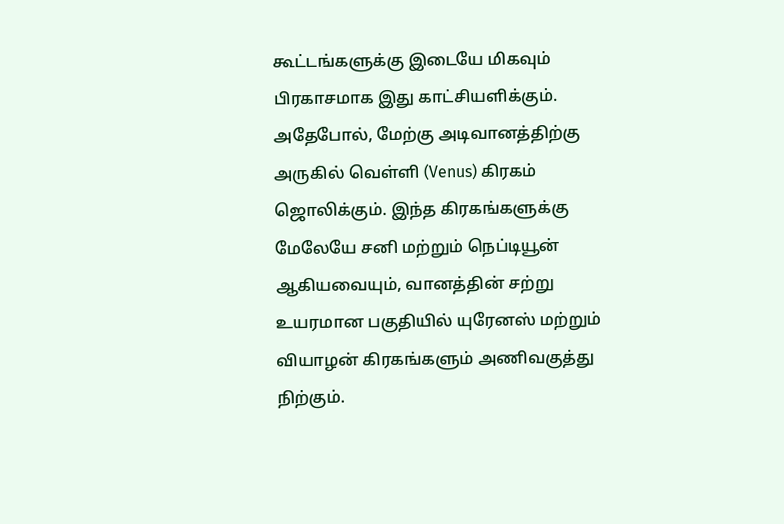கூட்டங்களுக்கு இடையே மிகவும் பிரகாசமாக இது காட்சியளிக்கும். அதேபோல், மேற்கு அடிவானத்திற்கு அருகில் வெள்ளி (Venus) கிரகம் ஜொலிக்கும். இந்த கிரகங்களுக்கு மேலேயே சனி மற்றும் நெப்டியூன் ஆகியவையும், வானத்தின் சற்று உயரமான பகுதியில் யுரேனஸ் மற்றும் வியாழன் கிரகங்களும் அணிவகுத்து நிற்கும்.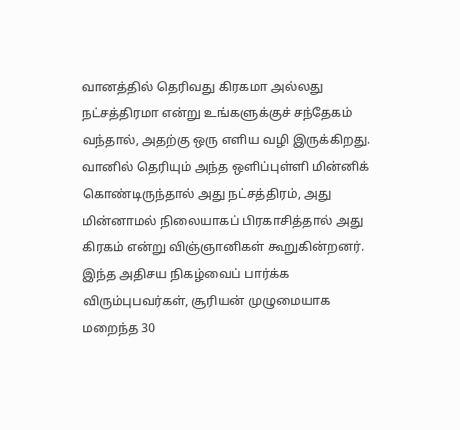வானத்தில் தெரிவது கிரகமா அல்லது நட்சத்திரமா என்று உங்களுக்குச் சந்தேகம் வந்தால், அதற்கு ஒரு எளிய வழி இருக்கிறது. வானில் தெரியும் அந்த ஒளிப்புள்ளி மின்னிக் கொண்டிருந்தால் அது நட்சத்திரம், அது மின்னாமல் நிலையாகப் பிரகாசித்தால் அது கிரகம் என்று விஞ்ஞானிகள் கூறுகின்றனர்.
இந்த அதிசய நிகழ்வைப் பார்க்க விரும்புபவர்கள், சூரியன் முழுமையாக மறைந்த 30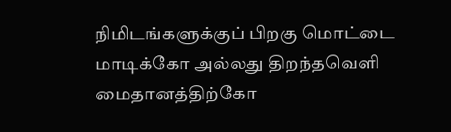நிமிடங்களுக்குப் பிறகு மொட்டை மாடிக்கோ அல்லது திறந்தவெளி மைதானத்திற்கோ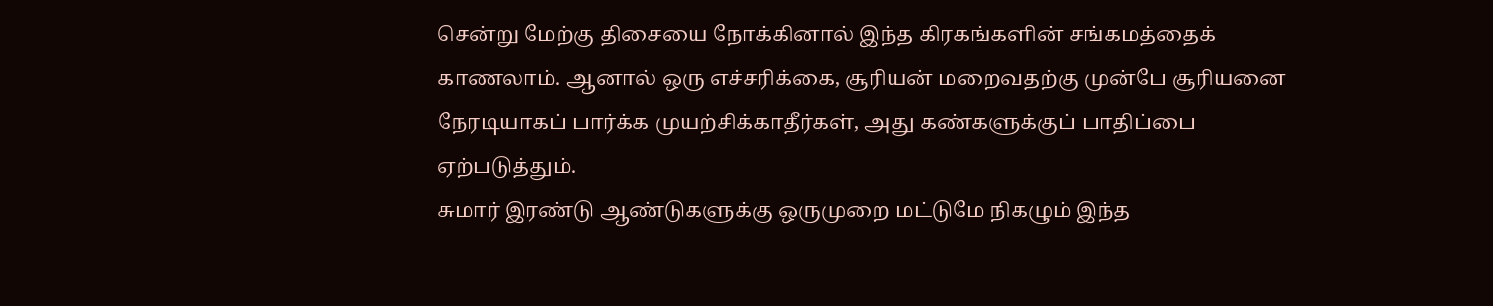சென்று மேற்கு திசையை நோக்கினால் இந்த கிரகங்களின் சங்கமத்தைக் காணலாம். ஆனால் ஒரு எச்சரிக்கை, சூரியன் மறைவதற்கு முன்பே சூரியனை நேரடியாகப் பார்க்க முயற்சிக்காதீர்கள், அது கண்களுக்குப் பாதிப்பை ஏற்படுத்தும்.
சுமார் இரண்டு ஆண்டுகளுக்கு ஒருமுறை மட்டுமே நிகழும் இந்த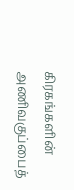கிரகங்களின் அணிவகுப்பைத்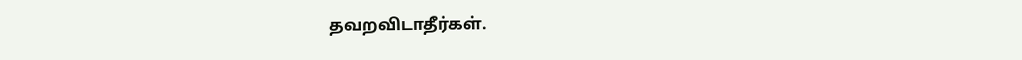தவறவிடாதீர்கள்.